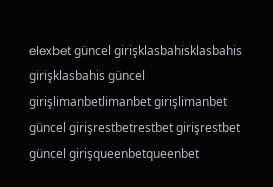elexbet güncel girişklasbahisklasbahis girişklasbahis güncel girişlimanbetlimanbet girişlimanbet güncel girişrestbetrestbet girişrestbet güncel girişqueenbetqueenbet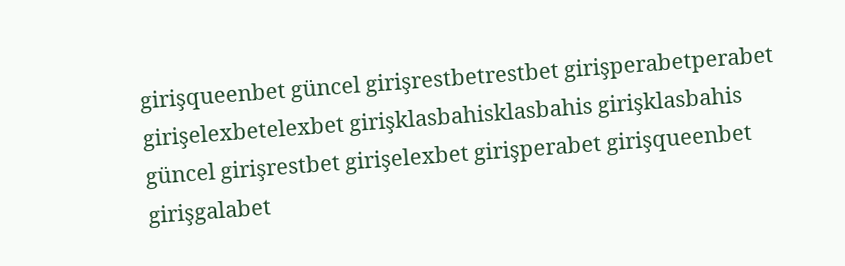girişqueenbet güncel girişrestbetrestbet girişperabetperabet girişelexbetelexbet girişklasbahisklasbahis girişklasbahis güncel girişrestbet girişelexbet girişperabet girişqueenbet girişgalabet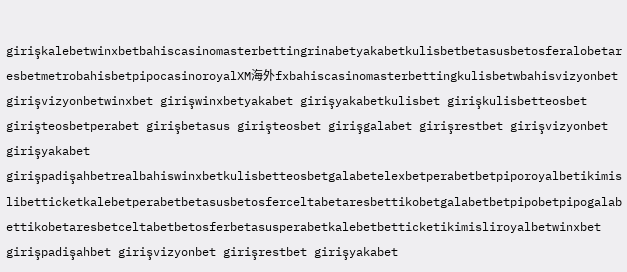girişkalebetwinxbetbahiscasinomasterbettingrinabetyakabetkulisbetbetasusbetosferalobetaresbetmetrobahisbetpipocasinoroyalXM海外fxbahiscasinomasterbettingkulisbetwbahisvizyonbet girişvizyonbetwinxbet girişwinxbetyakabet girişyakabetkulisbet girişkulisbetteosbet girişteosbetperabet girişbetasus girişteosbet girişgalabet girişrestbet girişvizyonbet girişyakabet girişpadişahbetrealbahiswinxbetkulisbetteosbetgalabetelexbetperabetbetpiporoyalbetikimislibetticketkalebetperabetbetasusbetosferceltabetaresbettikobetgalabetbetpipobetpipogalabettikobetaresbetceltabetbetosferbetasusperabetkalebetbetticketikimisliroyalbetwinxbet girişpadişahbet girişvizyonbet girişrestbet girişyakabet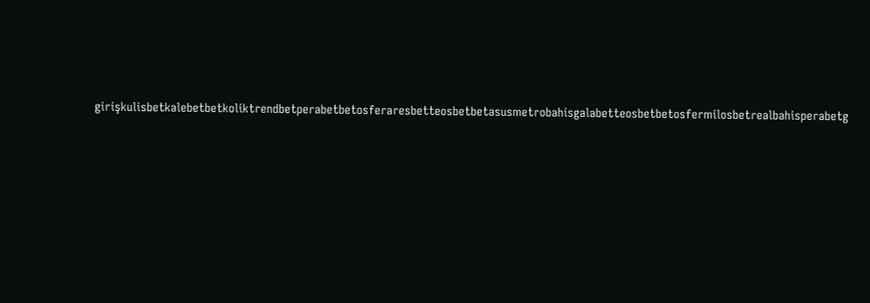girişkulisbetkalebetbetkoliktrendbetperabetbetosferaresbetteosbetbetasusmetrobahisgalabetteosbetbetosfermilosbetrealbahisperabetg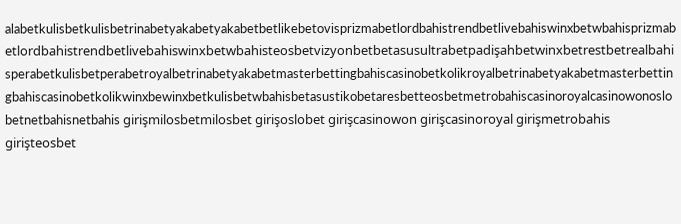alabetkulisbetkulisbetrinabetyakabetyakabetbetlikebetovisprizmabetlordbahistrendbetlivebahiswinxbetwbahisprizmabetlordbahistrendbetlivebahiswinxbetwbahisteosbetvizyonbetbetasusultrabetpadişahbetwinxbetrestbetrealbahisperabetkulisbetperabetroyalbetrinabetyakabetmasterbettingbahiscasinobetkolikroyalbetrinabetyakabetmasterbettingbahiscasinobetkolikwinxbewinxbetkulisbetwbahisbetasustikobetaresbetteosbetmetrobahiscasinoroyalcasinowonoslobetnetbahisnetbahis girişmilosbetmilosbet girişoslobet girişcasinowon girişcasinoroyal girişmetrobahis girişteosbet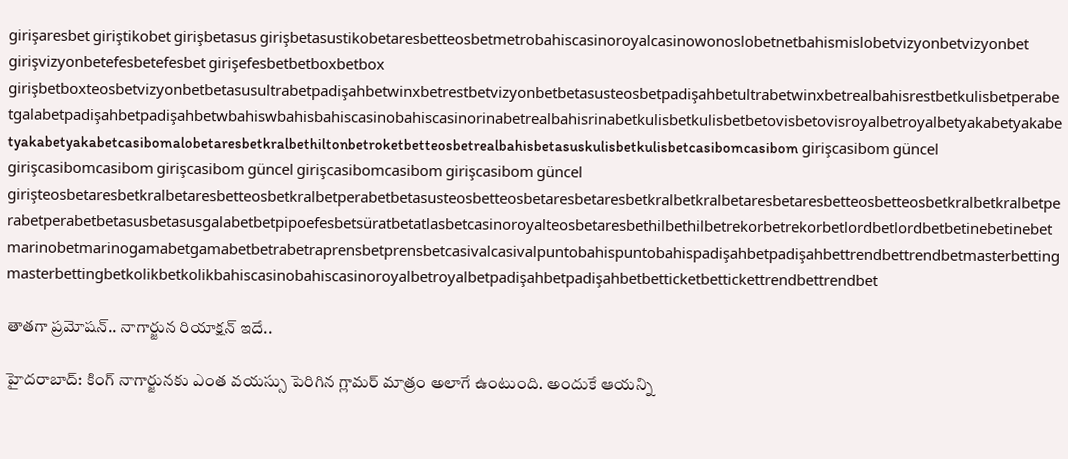girişaresbet giriştikobet girişbetasus girişbetasustikobetaresbetteosbetmetrobahiscasinoroyalcasinowonoslobetnetbahismislobetvizyonbetvizyonbet girişvizyonbetefesbetefesbet girişefesbetbetboxbetbox girişbetboxteosbetvizyonbetbetasusultrabetpadişahbetwinxbetrestbetvizyonbetbetasusteosbetpadişahbetultrabetwinxbetrealbahisrestbetkulisbetperabetgalabetpadişahbetpadişahbetwbahiswbahisbahiscasinobahiscasinorinabetrealbahisrinabetkulisbetkulisbetbetovisbetovisroyalbetroyalbetyakabetyakabetyakabetyakabetcasibomalobetaresbetkralbethiltonbetroketbetteosbetrealbahisbetasuskulisbetkulisbetcasibomcasibom girişcasibom güncel girişcasibomcasibom girişcasibom güncel girişcasibomcasibom girişcasibom güncel girişteosbetaresbetkralbetaresbetteosbetkralbetperabetbetasusteosbetteosbetaresbetaresbetkralbetkralbetaresbetaresbetteosbetteosbetkralbetkralbetperabetperabetbetasusbetasusgalabetbetpipoefesbetsüratbetatlasbetcasinoroyalteosbetaresbethilbethilbetrekorbetrekorbetlordbetlordbetbetinebetinebetmarinobetmarinogamabetgamabetbetrabetraprensbetprensbetcasivalcasivalpuntobahispuntobahispadişahbetpadişahbettrendbettrendbetmasterbettingmasterbettingbetkolikbetkolikbahiscasinobahiscasinoroyalbetroyalbetpadişahbetpadişahbetbetticketbettickettrendbettrendbet

తాతగా ప్రమోషన్.. నాగార్జున రియాక్షన్ ఇదే..

హైదరాబాద్: కింగ్ నాగార్జునకు ఎంత వయస్సు పెరిగిన గ్లామర్ మాత్రం అలాగే ఉంటుంది. అందుకే ఆయన్ని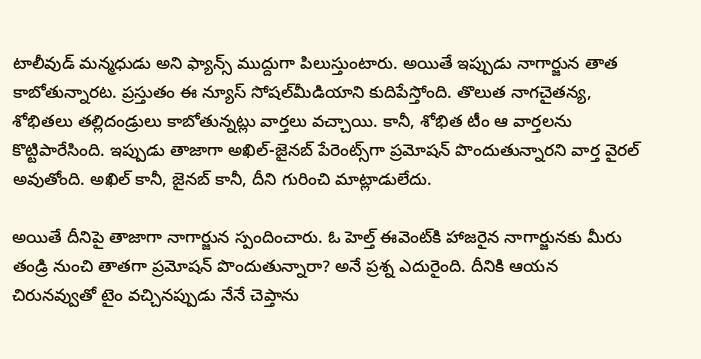టాలీవుడ్ మన్మధుడు అని ఫ్యాన్స్ ముద్దుగా పిలుస్తుంటారు. అయితే ఇప్పుడు నాగార్జున తాత కాబోతున్నారట. ప్రస్తుతం ఈ న్యూస్ సోషల్‌మీడియాని కుదిపేస్తోంది. తొలుత నాగచైతన్య, శోభితలు తల్లిదండ్రులు కాబోతున్నట్లు వార్తలు వచ్చాయి. కానీ, శోభిత టీం ఆ వార్తలను కొట్టిపారేసింది. ఇప్పుడు తాజాగా అఖిల్-జైనబ్ పేరెంట్స్‌గా ప్రమోషన్ పొందుతున్నారని వార్త వైరల్ అవుతోంది. అఖిల్ కానీ, జైనబ్ కానీ, దీని గురించి మాట్లాడులేదు.

అయితే దీనిపై తాజాగా నాగార్జున స్పందించారు. ఓ హెల్త్ ఈవెంట్‌కి హాజరైన నాగార్జునకు మీరు తండ్రి నుంచి తాతగా ప్రమోషన్ పొందుతున్నారా? అనే ప్రశ్న ఎదురైంది. దీనికి ఆయన చిరునవ్వుతో టైం వచ్చినప్పుడు నేనే చెప్తాను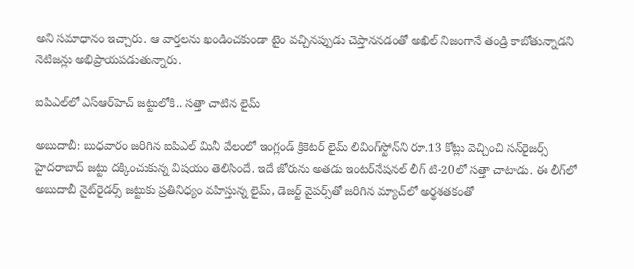అని సమాధానం ఇచ్చారు. ఆ వార్తలను ఖండించకుండా టైం వచ్చినప్పుడు చెప్తాననడంతో అఖిల్‌ నిజంగానే తండ్రి కాబోతున్నాడని నెటిజన్లు అభిప్రాయపడుతున్నారు.

ఐపిఎల్‌లో ఎస్ఆర్‌హెచ్‌ జట్టులోకి.. సత్తా చాటిన లైమ్

అబుదాబీ: బుధవారం జరిగిన ఐపిఎల్ మినీ వేలంలో ఇంగ్లండ్ క్రికెటర్ లైమ్ లివింగ్‌స్టోన్‌ని రూ.13 కోట్లు వెచ్చించి సన్‌రైజర్స్ హైదరాబాద్ జట్టు దక్కించుకున్న విషయం తెలిసిందే. ఇదే జోరును అతడు ఇంటర్‌నేషనల్ లీగ్ టి-20లో సత్తా చాటాడు. ఈ లీగ్‌లో అబుదాబీ నైట్‌రైడర్స్ జట్టుకు ప్రతినిధ్యం వహిస్తున్న లైమ్, డెజర్ట్ వైపర్స్‌తో జరిగిన మ్యాచ్‌లో అర్థశతకంతో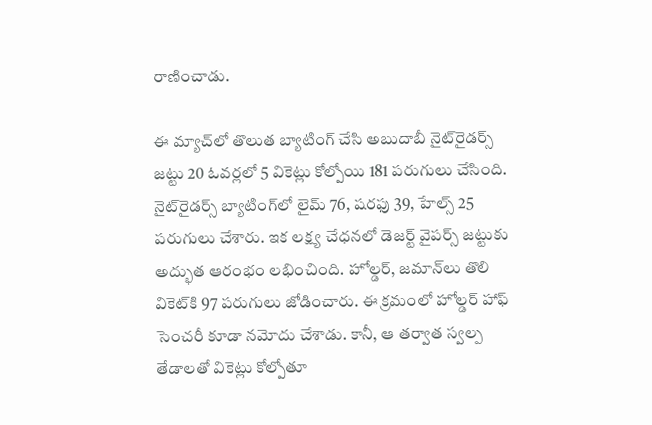రాణించాడు.

ఈ మ్యాచ్‌లో తొలుత బ్యాటింగ్ చేసి అబుదాబీ నైట్‌రైడర్స్ జట్టు 20 ఓవర్లలో 5 వికెట్లు కోల్పోయి 181 పరుగులు చేసింది. నైట్‌రైడర్స్ బ్యాటింగ్‌లో లైమ్ 76, షరఫు 39, హేల్స్ 25 పరుగులు చేశారు. ఇక లక్ష్య చేధనలో డెజర్ట్ వైపర్స్ జట్టుకు అద్భుత ఆరంభం లభించింది. హోల్డర్, జమాన్‌లు తొలి వికెట్‌కి 97 పరుగులు జోడించారు. ఈ క్రమంలో హోల్డర్ హాఫ్ సెంచరీ కూడా నమోదు చేశాడు. కానీ, ఆ తర్వాత స్వల్ప తేడాలతో వికెట్లు కోల్పోతూ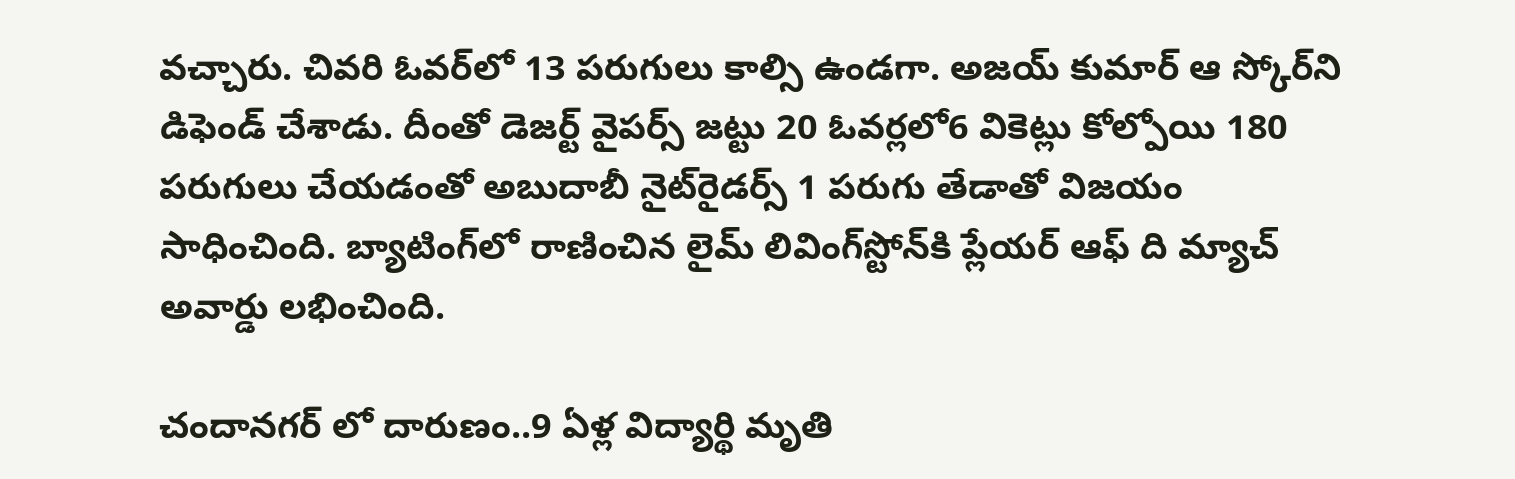వచ్చారు. చివరి ఓవర్‌లో 13 పరుగులు కాల్సి ఉండగా. అజయ్ కుమార్ ఆ స్కోర్‌ని డిఫెండ్ చేశాడు. దీంతో డెజర్ట్ వైపర్స్ జట్టు 20 ఓవర్లలో6 వికెట్లు కోల్పోయి 180 పరుగులు చేయడంతో అబుదాబీ నైట్‌రైడర్స్ 1 పరుగు తేడాతో విజయం సాధించింది. బ్యాటింగ్‌లో రాణించిన లైమ్ లివింగ్‌స్టోన్‌కి ప్లేయర్ ఆఫ్ ది మ్యాచ్ అవార్డు లభించింది.

చందానగర్ లో దారుణం..9 ఏళ్ల విద్యార్థి మృతి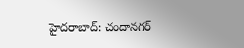హైదరాబాద్: చందానగర్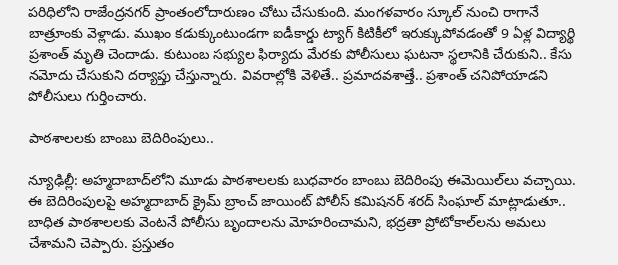పరిధిలోని రాజేంద్రనగర్ ప్రాంతంలోదారుణం చోటు చేసుకుంది. మంగళవారం స్కూల్ నుంచి రాగానే బాత్రూంకు వెళ్లాడు. ముఖం కడుక్కుంటుండగా ఐడీకార్డు ట్యాగ్ కిటికీలో ఇరుక్కుపోవడంతో 9 ఏళ్ల విద్యార్థి ప్రశాంత్ మృతి చెందాడు. కుటుంబ సభ్యుల ఫిర్యాదు మేరకు పోలీసులు ఘటనా స్థలానికి చేరుకుని.. కేసు నమోదు చేసుకుని దర్యాప్తు చేస్తున్నారు. వివరాల్లోకి వెళితే.. ప్రమాదవశాత్తే.. ప్రశాంత్ చనిపోయాడని పోలీసులు గుర్తించారు.

పాఠశాలలకు బాంబు బెదిరింపులు..

న్యూఢిల్లీ: అహ్మదాబాద్‌లోని మూడు పాఠశాలలకు బుధవారం బాంబు బెదిరింపు ఈమెయిల్‌లు వచ్చాయి. ఈ బెదిరింపులపై అహ్మదాబాద్ క్రైమ్ బ్రాంచ్ జాయింట్ పోలీస్ కమిషనర్ శరద్ సింఘాల్ మాట్లాడుతూ.. బాధిత పాఠశాలలకు వెంటనే పోలీసు బృందాలను మోహరించామని, భద్రతా ప్రోటోకాల్‌లను అమలు చేశామని చెప్పారు. ప్రస్తుతం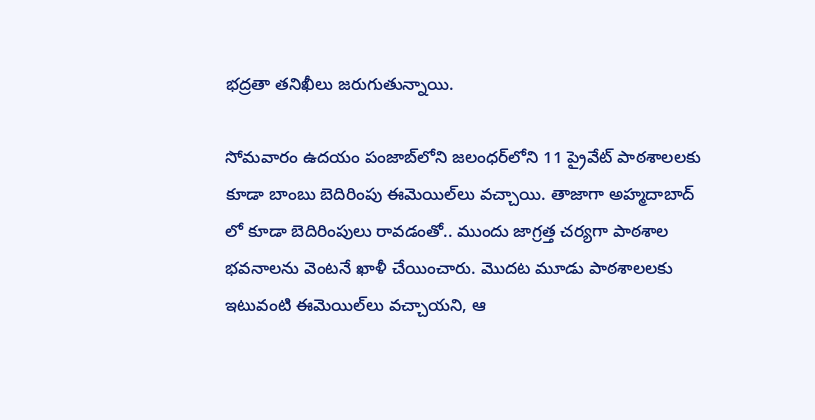భద్రతా తనిఖీలు జరుగుతున్నాయి.

సోమవారం ఉదయం పంజాబ్‌లోని జలంధర్‌లోని 11 ప్రైవేట్ పాఠశాలలకు కూడా బాంబు బెదిరింపు ఈమెయిల్‌లు వచ్చాయి. తాజాగా అహ్మదాబాద్ లో కూడా బెదిరింపులు రావడంతో.. ముందు జాగ్రత్త చర్యగా పాఠశాల భవనాలను వెంటనే ఖాళీ చేయించారు. మొదట మూడు పాఠశాలలకు ఇటువంటి ఈమెయిల్‌లు వచ్చాయని, ఆ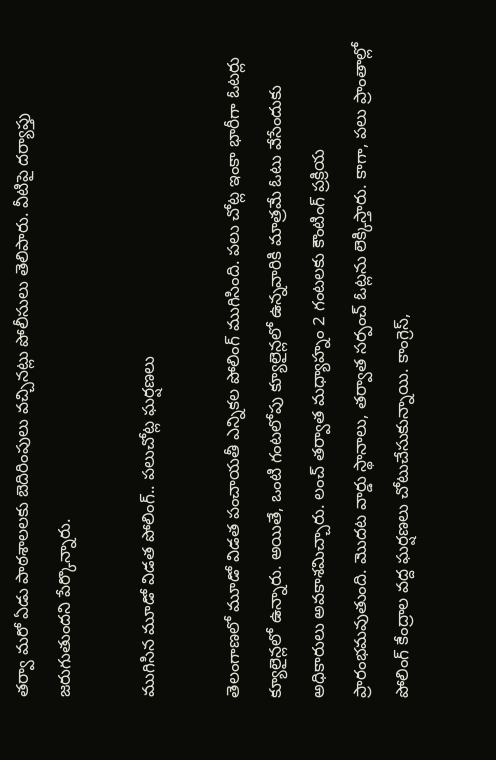తర్వా మరో ఏడు పాఠశాలలకు బెదిరింపులు వచ్చినట్లు పోలీసులు తెలిపారు. వీటిపై దర్యాప్తు జరుగుతుందని పేర్కొన్నారు.

ముగిసిన మూడో విడత పోలింగ్‌.. పలుచోట్ల ఘర్షణలు

తెలంగాణలో మూడో విడత పంచాయతీ ఎన్నికల పోలింగ్‌ ముగిసింది. పలు చోట్ల ఇంకా భారీగా ఓటర్లు క్యూలైన్లలో ఉన్నారు. అయితే, ఒంటి గంటలోపు క్యూలైన్లలో ఉన్నవారికి మాత్రమే ఓటు వేసేందుకు అధికారులు అవకాశమిచ్చారు. లంచ్ తర్వాత మధ్యాహ్నం 2 గంటలకు కౌంటింగ్‌ ప్రక్రియ ప్రారంభమవుతుంది. మొదట వార్డు స్థానాలు, తర్వాత సర్పంచ్‌ ఓట్లను లెక్కిస్తారు. కాగా, పలు ప్రాంతాల్లో పోలింగ్ కేంద్రాల వద్ద ఘర్షణలు చోటుచేసుకున్నాయి. కాంగ్రెస్,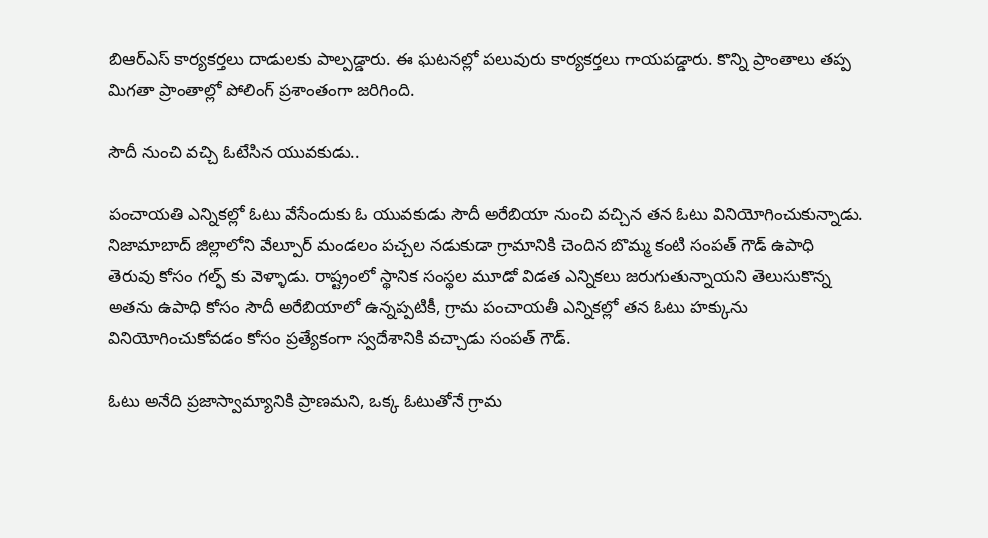బిఆర్ఎస్ కార్యకర్తలు దాడులకు పాల్పడ్డారు. ఈ ఘటనల్లో పలువురు కార్యకర్తలు గాయపడ్డారు. కొన్ని ప్రాంతాలు తప్ప మిగతా ప్రాంతాల్లో పోలింగ్ ప్రశాంతంగా జరిగింది.

సౌదీ నుంచి వచ్చి ఓటేసిన యువకుడు..

పంచాయతి ఎన్నికల్లో ఓటు వేసేందుకు ఓ యువకుడు సౌదీ అరేబియా నుంచి వచ్చిన తన ఓటు వినియోగించుకున్నాడు. నిజామాబాద్ జిల్లాలోని వేల్పూర్ మండలం పచ్చల నడుకుడా గ్రామానికి చెందిన బొమ్మ కంటి సంపత్ గౌడ్ ఉపాధి తెరువు కోసం గల్ఫ్ కు వెళ్ళాడు. రాష్ట్రంలో స్థానిక సంస్థల మూడో విడత ఎన్నికలు జరుగుతున్నాయని తెలుసుకొన్న అతను ఉపాధి కోసం సౌదీ అరేబియాలో ఉన్నప్పటికీ, గ్రామ పంచాయతీ ఎన్నికల్లో తన ఓటు హక్కును వినియోగించుకోవడం కోసం ప్రత్యేకంగా స్వదేశానికి వచ్చాడు సంపత్ గౌడ్.

ఓటు అనేది ప్రజాస్వామ్యానికి ప్రాణమని, ఒక్క ఓటుతోనే గ్రామ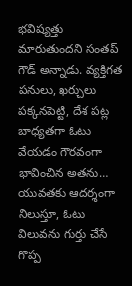భవిష్యత్తు మారుతుందని సంతప్ గౌడ్ అన్నాడు. వ్యక్తిగత పనులు, ఖర్చులు పక్కనపెట్టి, దేశ పట్ల బాధ్యతగా ఓటు వేయడం గౌరవంగా భావించిన అతను… యువతకు ఆదర్శంగా నిలుస్తూ, ఓటు విలువను గుర్తు చేసే గొప్ప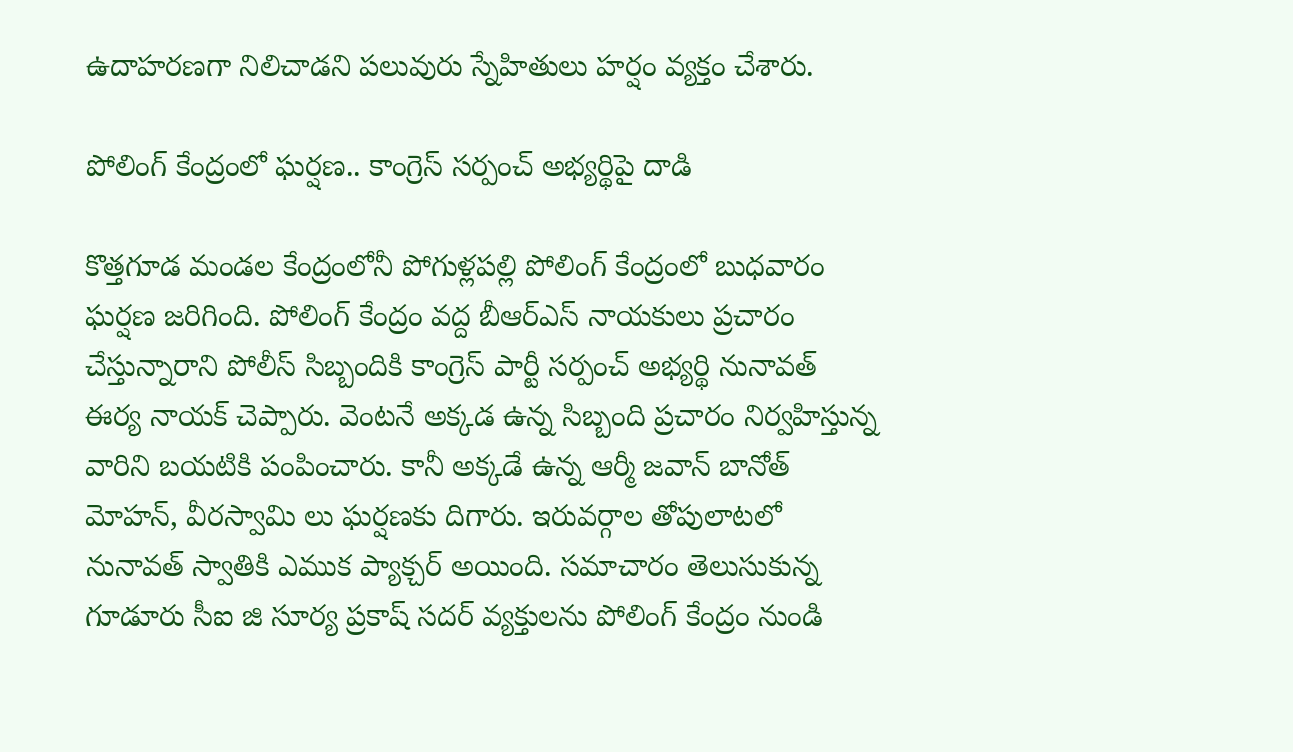ఉదాహరణగా నిలిచాడని పలువురు స్నేహితులు హర్షం వ్యక్తం చేశారు.

పోలింగ్ కేంద్రంలో ఘర్షణ.. కాంగ్రెస్ సర్పంచ్ అభ్యర్థిపై దాడి

కొత్తగూడ మండల కేంద్రంలోనీ పోగుళ్లపల్లి పోలింగ్ కేంద్రంలో బుధవారం ఘర్షణ జరిగింది. పోలింగ్ కేంద్రం వద్ద బీఆర్ఎస్ నాయకులు ప్రచారం చేస్తున్నారాని పోలీస్ సిబ్బందికి కాంగ్రెస్ పార్టీ సర్పంచ్ అభ్యర్థి నునావత్ ఈర్య నాయక్ చెప్పారు. వెంటనే అక్కడ ఉన్న సిబ్బంది ప్రచారం నిర్వహిస్తున్న వారిని బయటికి పంపించారు. కానీ అక్కడే ఉన్న ఆర్మీ జవాన్ బానోత్ మోహన్, వీరస్వామి లు ఘర్షణకు దిగారు. ఇరువర్గాల తోపులాటలో నునావత్ స్వాతికి ఎముక ప్యాక్చర్ అయింది. సమాచారం తెలుసుకున్న గూడూరు సీఐ జి సూర్య ప్రకాష్ సదర్ వ్యక్తులను పోలింగ్ కేంద్రం నుండి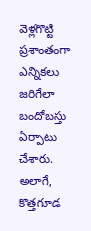వెళ్లగొట్టి ప్రశాంతంగా ఎన్నికలు జరిగేలా బందోబస్తు ఏర్పాటు చేశారు. అలాగే, కొత్తగూడ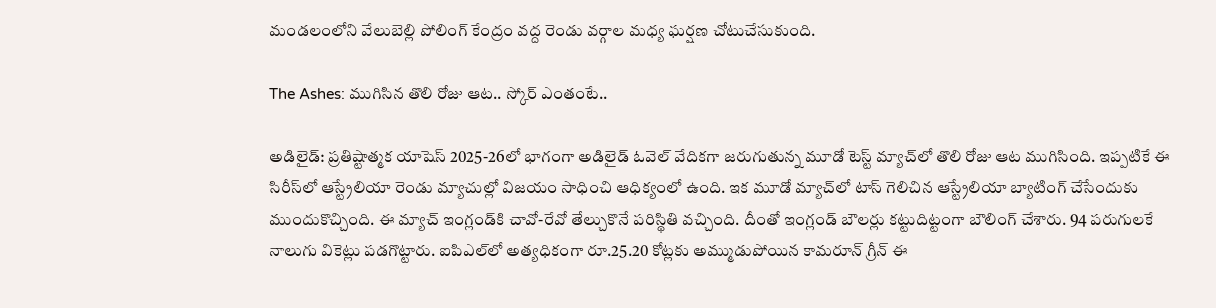మండలంలోని వేలుబెల్లి పోలింగ్ కేంద్రం వద్ద రెండు వర్గాల మధ్య ఘర్షణ చోటుచేసుకుంది.

The Ashes: ముగిసిన తొలి రోజు ఆట.. స్కోర్ ఎంతంటే..

అడిలైడ్: ప్రతిష్టాత్మక యాషెస్ 2025-26లో భాగంగా అడిలైడ్ ఓవెల్ వేదికగా జరుగుతున్న మూడో టెస్ట్ మ్యాచ్‌లో తొలి రోజు ఆట ముగిసింది. ఇప్పటికే ఈ సిరీస్‌లో ఆస్ట్రేలియా రెండు మ్యాచుల్లో విజయం సాధించి ఆధిక్యంలో ఉంది. ఇక మూడో మ్యాచ్‌లో టాస్ గెలిచిన ఆస్ట్రేలియా బ్యాటింగ్ చేసేందుకు ముందుకొచ్చింది. ఈ మ్యాచ్‌ ఇంగ్లండ్‌కి చావో-రేవో తేల్చుకొనే పరిస్థితి వచ్చింది. దీంతో ఇంగ్లండ్ బౌలర్లు కట్టుదిట్టంగా బౌలింగ్ చేశారు. 94 పరుగులకే నాలుగు వికెట్లు పడగొట్టారు. ఐపిఎల్‌లో అత్యధికంగా రూ.25.20 కోట్లకు అమ్ముడుపోయిన కామరూన్ గ్రీన్ ఈ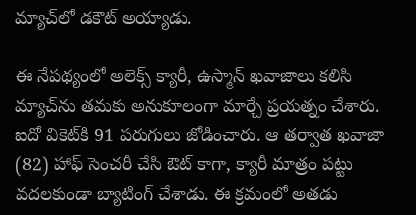మ్యాచ్‌లో డకౌట్ అయ్యాడు.

ఈ నేపథ్యంలో అలెక్స్ క్యారీ, ఉస్మాన్ ఖవాజాలు కలిసి మ్యాచ్‌ను తమకు అనుకూలంగా మార్చే ప్రయత్నం చేశారు. ఐదో వికెట్‌కి 91 పరుగులు జోడించారు. ఆ తర్వాత ఖవాజా (82) హాఫ్ సెంచరీ చేసి ఔట్ కాగా, క్యారీ మాత్రం పట్టు వదలకుండా బ్యాటింగ్ చేశాడు. ఈ క్రమంలో అతడు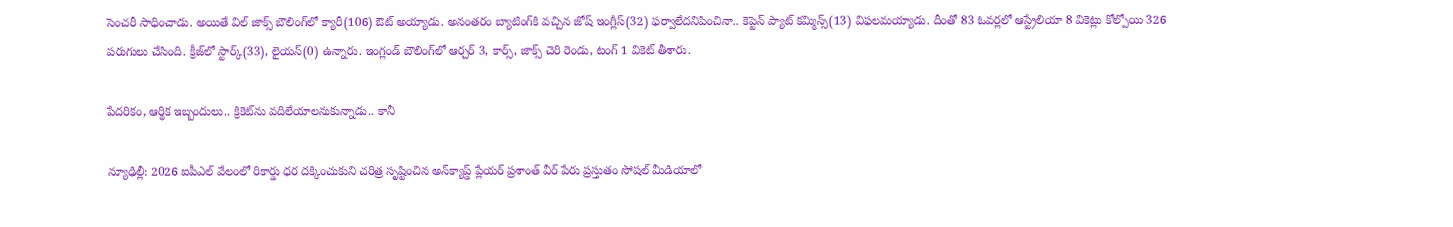సెంచరీ సాధించాడు. అయితే విల్ జాక్స్ బౌలింగ్‌లో క్యారీ(106) ఔట్ అయ్యాడు. అనంతరం బ్యాటింగ్‌కి వచ్చిన జోష్ ఇంగ్లీస్(32) ఫర్వాలేదనిపించినా.. కెప్టెన్ ప్యాట్ కమ్మిన్స్(13) విఫలమయ్యాడు. దీంతో 83 ఓవర్లలో ఆస్ట్రేలియా 8 వికెట్లు కోల్పోయి 326 పరుగులు చేసింది. క్రీజ్‌లో స్టార్క్(33), లైయన్(0) ఉన్నారు. ఇంగ్లండ్ బౌలింగ్‌లో ఆర్చర్ 3, కార్స్, జాక్స్ చెరి రెండు, టంగ్ 1 వికెట్ తీశారు.

పేదరికం, ఆర్థిక ఇబ్బందులు.. క్రికెట్‌ను వదిలేయాలనుకున్నాడు.. కానీ

న్యూఢిల్లీ: 2026 ఐపీఎల్ వేలంలో రికార్డు ధర దక్కించుకుని చరిత్ర సృష్టించిన అన్‌క్యాప్డ్ ప్లేయర్ ప్రశాంత్ వీర్ పేరు ప్రస్తుతం సోషల్ మీడియాలో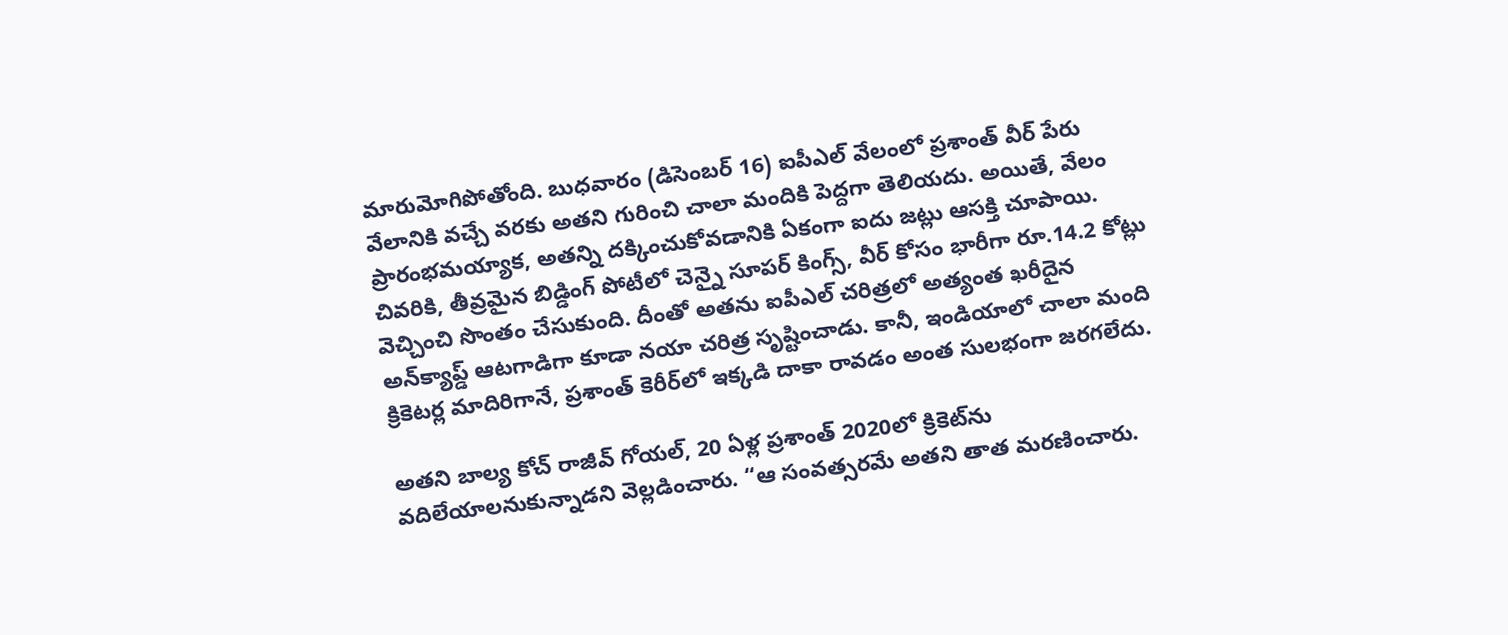మారుమోగిపోతోంది. బుధవారం (డిసెంబర్ 16) ఐపీఎల్ వేలంలో ప్రశాంత్ వీర్ పేరు వేలానికి వచ్చే వరకు అతని గురించి చాలా మందికి పెద్దగా తెలియదు. అయితే, వేలం ప్రారంభమయ్యాక, అతన్ని దక్కించుకోవడానికి ఏకంగా ఐదు జట్లు ఆసక్తి చూపాయి. చివరికి, తీవ్రమైన బిడ్డింగ్ పోటీలో చెన్నై సూపర్ కింగ్స్, వీర్ కోసం భారీగా రూ.14.2 కోట్లు వెచ్చించి సొంతం చేసుకుంది. దీంతో అతను ఐపీఎల్ చరిత్రలో అత్యంత ఖరీదైన అన్‌క్యాప్డ్ ఆటగాడిగా కూడా నయా చరిత్ర సృష్టించాడు. కానీ, ఇండియాలో చాలా మంది క్రికెటర్ల మాదిరిగానే, ప్రశాంత్ కెరీర్‌లో ఇక్కడి దాకా రావడం అంత సులభంగా జరగలేదు.

అతని బాల్య కోచ్ రాజీవ్ గోయల్, 20 ఏళ్ల ప్రశాంత్ 2020లో క్రికెట్‌ను వదిలేయాలనుకున్నాడని వెల్లడించారు. “ఆ సంవత్సరమే అతని తాత మరణించారు.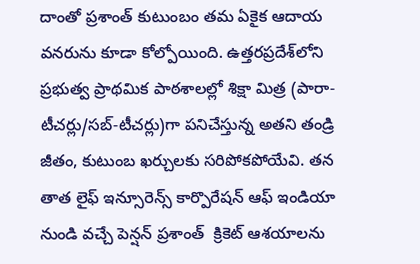దాంతో ప్రశాంత్ కుటుంబం తమ ఏకైక ఆదాయ వనరును కూడా కోల్పోయింది. ఉత్తరప్రదేశ్‌లోని ప్రభుత్వ ప్రాథమిక పాఠశాలల్లో శిక్షా మిత్ర (పారా-టీచర్లు/సబ్-టీచర్లు)గా పనిచేస్తున్న అతని తండ్రి జీతం, కుటుంబ ఖర్చులకు సరిపోకపోయేవి. తన తాత లైఫ్ ఇన్సూరెన్స్ కార్పొరేషన్ ఆఫ్ ఇండియా నుండి వచ్చే పెన్షన్ ప్రశాంత్  క్రికెట్ ఆశయాలను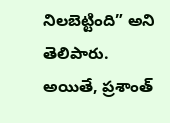నిలబెట్టింది” అని తెలిపారు. అయితే, ప్రశాంత్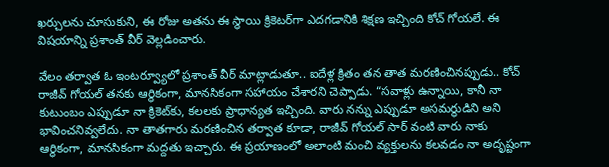ఖర్చులను చూసుకుని, ఈ రోజు అతను ఈ స్థాయి క్రికెటర్‌గా ఎదగడానికి శిక్షణ ఇచ్చింది కోచ్ గోయలే. ఈ విషయాన్ని ప్రశాంత్ వీర్ వెల్లడించారు.

వేలం తర్వాత ఓ ఇంటర్వ్యూలో ప్రశాంత్ వీర్ మాట్లాడుతూ.. ఐదేళ్ల క్రితం తన తాత మరణించినప్పుడు.. కోచ్ రాజీవ్ గోయల్ తనకు ఆర్థికంగా, మానసికంగా సహాయం చేశారని చెప్పాడు. “సవాళ్లు ఉన్నాయి, కానీ నా కుటుంబం ఎప్పుడూ నా క్రికెట్‌కు, కలలకు ప్రాధాన్యత ఇచ్చింది. వారు నన్ను ఎప్పుడూ అసమర్థుడిని అని భావించనివ్వలేదు. నా తాతగారు మరణించిన తర్వాత కూడా, రాజీవ్ గోయల్ సార్ వంటి వారు నాకు ఆర్థికంగా, మానసికంగా మద్దతు ఇచ్చారు. ఈ ప్రయాణంలో అలాంటి మంచి వ్యక్తులను కలవడం నా అదృష్టంగా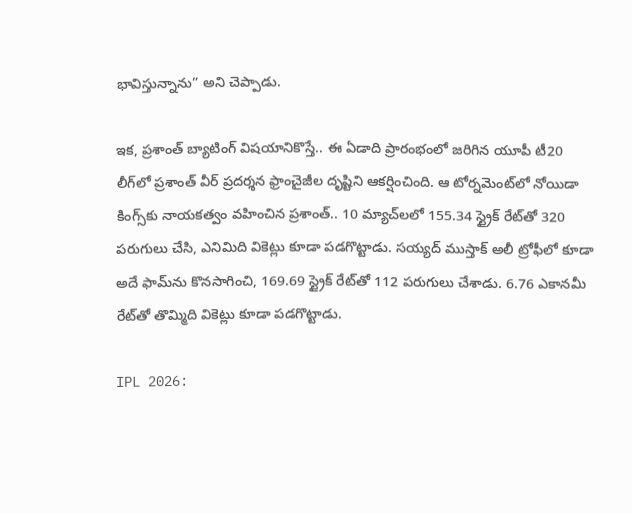భావిస్తున్నాను” అని చెప్పాడు.

ఇక, ప్రశాంత్ బ్యాటింగ్ విషయానికొస్తే.. ఈ ఏడాది ప్రారంభంలో జరిగిన యూపీ టీ20 లీగ్‌లో ప్రశాంత్ వీర్ ప్రదర్శన ఫ్రాంచైజీల దృష్టిని ఆకర్షించింది. ఆ టోర్నమెంట్‌లో నోయిడా కింగ్స్‌కు నాయకత్వం వహించిన ప్రశాంత్.. 10 మ్యాచ్‌లలో 155.34 స్ట్రైక్ రేట్‌తో 320 పరుగులు చేసి, ఎనిమిది వికెట్లు కూడా పడగొట్టాడు. సయ్యద్ ముస్తాక్ అలీ ట్రోఫీలో కూడా అదే ఫామ్‌ను కొనసాగించి, 169.69 స్ట్రైక్ రేట్‌తో 112 పరుగులు చేశాడు. 6.76 ఎకానమీ రేట్‌తో తొమ్మిది వికెట్లు కూడా పడగొట్టాడు.

IPL 2026: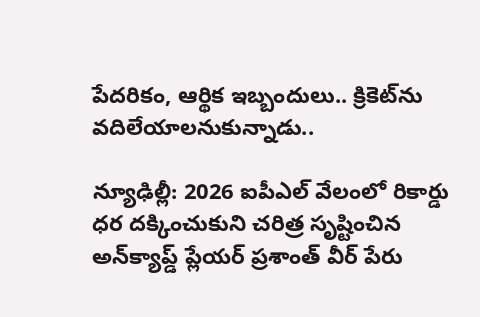పేదరికం, ఆర్థిక ఇబ్బందులు.. క్రికెట్‌ను వదిలేయాలనుకున్నాడు..

న్యూఢిల్లీ: 2026 ఐపీఎల్ వేలంలో రికార్డు ధర దక్కించుకుని చరిత్ర సృష్టించిన అన్‌క్యాప్డ్ ప్లేయర్ ప్రశాంత్ వీర్ పేరు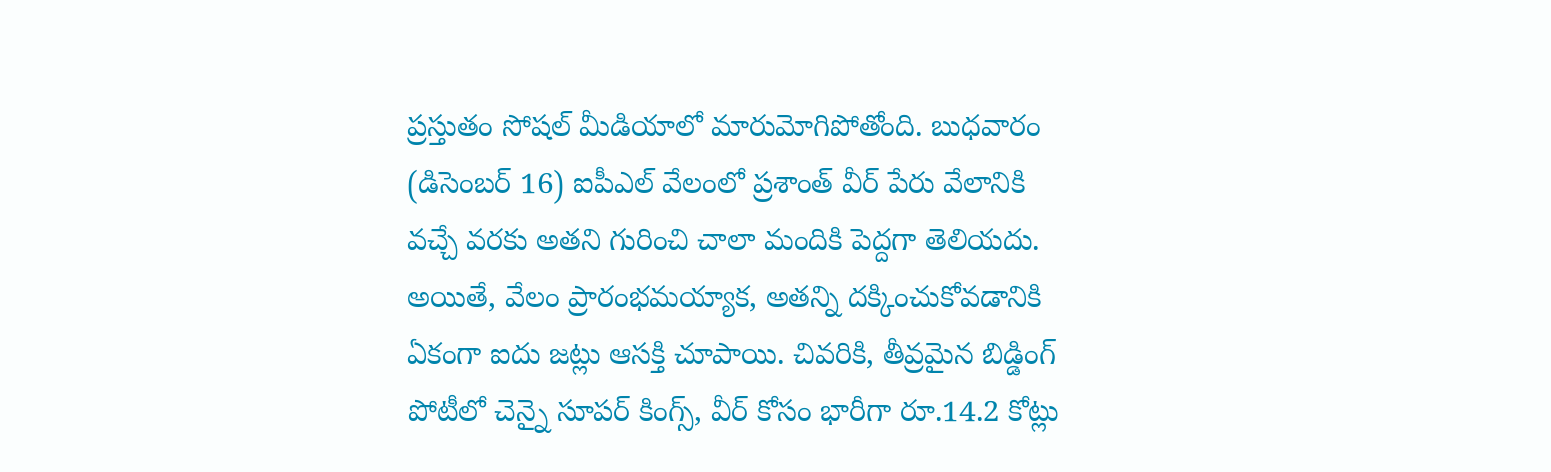ప్రస్తుతం సోషల్ మీడియాలో మారుమోగిపోతోంది. బుధవారం (డిసెంబర్ 16) ఐపీఎల్ వేలంలో ప్రశాంత్ వీర్ పేరు వేలానికి వచ్చే వరకు అతని గురించి చాలా మందికి పెద్దగా తెలియదు. అయితే, వేలం ప్రారంభమయ్యాక, అతన్ని దక్కించుకోవడానికి ఏకంగా ఐదు జట్లు ఆసక్తి చూపాయి. చివరికి, తీవ్రమైన బిడ్డింగ్ పోటీలో చెన్నై సూపర్ కింగ్స్, వీర్ కోసం భారీగా రూ.14.2 కోట్లు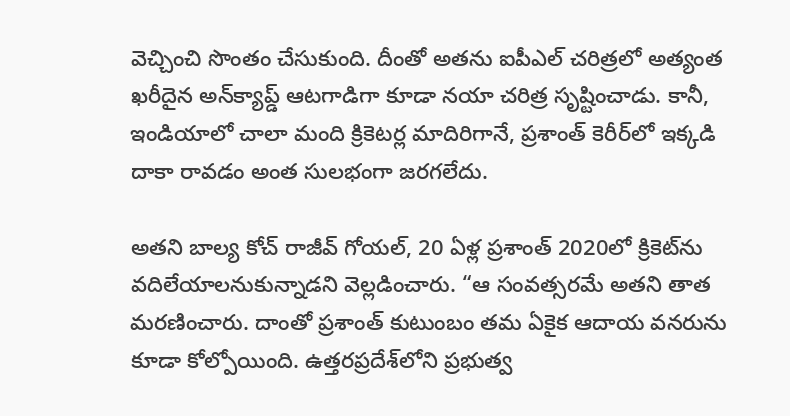వెచ్చించి సొంతం చేసుకుంది. దీంతో అతను ఐపీఎల్ చరిత్రలో అత్యంత ఖరీదైన అన్‌క్యాప్డ్ ఆటగాడిగా కూడా నయా చరిత్ర సృష్టించాడు. కానీ, ఇండియాలో చాలా మంది క్రికెటర్ల మాదిరిగానే, ప్రశాంత్ కెరీర్‌లో ఇక్కడి దాకా రావడం అంత సులభంగా జరగలేదు.

అతని బాల్య కోచ్ రాజీవ్ గోయల్, 20 ఏళ్ల ప్రశాంత్ 2020లో క్రికెట్‌ను వదిలేయాలనుకున్నాడని వెల్లడించారు. “ఆ సంవత్సరమే అతని తాత మరణించారు. దాంతో ప్రశాంత్ కుటుంబం తమ ఏకైక ఆదాయ వనరును కూడా కోల్పోయింది. ఉత్తరప్రదేశ్‌లోని ప్రభుత్వ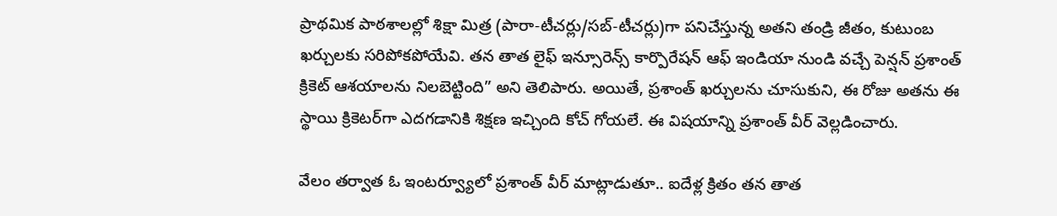ప్రాథమిక పాఠశాలల్లో శిక్షా మిత్ర (పారా-టీచర్లు/సబ్-టీచర్లు)గా పనిచేస్తున్న అతని తండ్రి జీతం, కుటుంబ ఖర్చులకు సరిపోకపోయేవి. తన తాత లైఫ్ ఇన్సూరెన్స్ కార్పొరేషన్ ఆఫ్ ఇండియా నుండి వచ్చే పెన్షన్ ప్రశాంత్  క్రికెట్ ఆశయాలను నిలబెట్టింది” అని తెలిపారు. అయితే, ప్రశాంత్ ఖర్చులను చూసుకుని, ఈ రోజు అతను ఈ స్థాయి క్రికెటర్‌గా ఎదగడానికి శిక్షణ ఇచ్చింది కోచ్ గోయలే. ఈ విషయాన్ని ప్రశాంత్ వీర్ వెల్లడించారు.

వేలం తర్వాత ఓ ఇంటర్వ్యూలో ప్రశాంత్ వీర్ మాట్లాడుతూ.. ఐదేళ్ల క్రితం తన తాత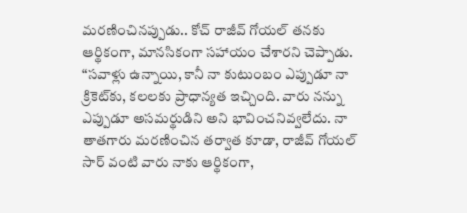మరణించినప్పుడు.. కోచ్ రాజీవ్ గోయల్ తనకు ఆర్థికంగా, మానసికంగా సహాయం చేశారని చెప్పాడు. “సవాళ్లు ఉన్నాయి, కానీ నా కుటుంబం ఎప్పుడూ నా క్రికెట్‌కు, కలలకు ప్రాధాన్యత ఇచ్చింది. వారు నన్ను ఎప్పుడూ అసమర్థుడిని అని భావించనివ్వలేదు. నా తాతగారు మరణించిన తర్వాత కూడా, రాజీవ్ గోయల్ సార్ వంటి వారు నాకు ఆర్థికంగా,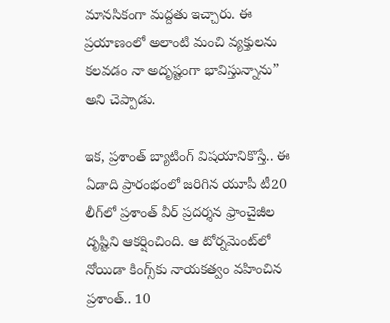మానసికంగా మద్దతు ఇచ్చారు. ఈ ప్రయాణంలో అలాంటి మంచి వ్యక్తులను కలవడం నా అదృష్టంగా భావిస్తున్నాను” అని చెప్పాడు.

ఇక, ప్రశాంత్ బ్యాటింగ్ విషయానికొస్తే.. ఈ ఏడాది ప్రారంభంలో జరిగిన యూపీ టీ20 లీగ్‌లో ప్రశాంత్ వీర్ ప్రదర్శన ఫ్రాంచైజీల దృష్టిని ఆకర్షించింది. ఆ టోర్నమెంట్‌లో నోయిడా కింగ్స్‌కు నాయకత్వం వహించిన ప్రశాంత్.. 10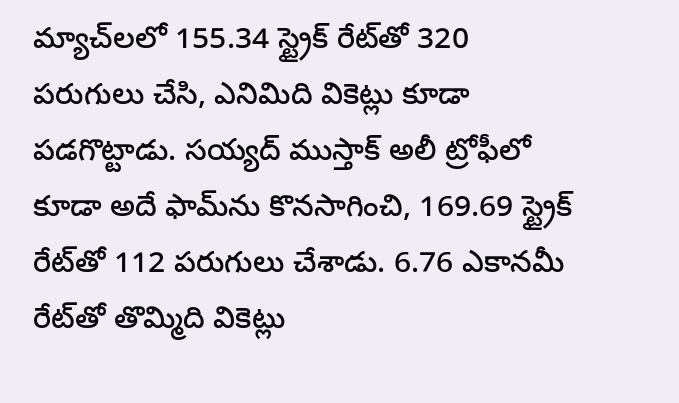మ్యాచ్‌లలో 155.34 స్ట్రైక్ రేట్‌తో 320 పరుగులు చేసి, ఎనిమిది వికెట్లు కూడా పడగొట్టాడు. సయ్యద్ ముస్తాక్ అలీ ట్రోఫీలో కూడా అదే ఫామ్‌ను కొనసాగించి, 169.69 స్ట్రైక్ రేట్‌తో 112 పరుగులు చేశాడు. 6.76 ఎకానమీ రేట్‌తో తొమ్మిది వికెట్లు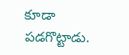కూడా పడగొట్టాడు.